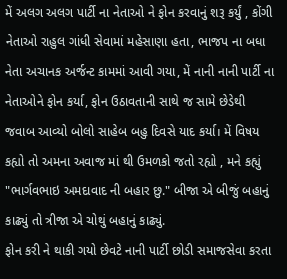મેં અલગ અલગ પાર્ટી ના નેતાઓ ને ફોન કરવાનું શરૂ કર્યું , કોંગી નેતાઓ રાહુલ ગાંધી સેવામાં મહેસાણા હતા, ભાજપ ના બધા નેતા અચાનક અર્જન્ટ કામમાં આવી ગયા, મેં નાની નાની પાર્ટી ના નેતાઓને ફોન કર્યા, ફોન ઉઠાવતાની સાથે જ સામે છેડેથી જવાબ આવ્યો બોલો સાહેબ બહુ દિવસે યાદ કર્યા। મેં વિષય કહ્યો તો અમના અવાજ માં થી ઉમળકો જતો રહ્યો , મને કહ્યું "ભાર્ગવભાઇ અમદાવાદ ની બહાર છુ." બીજા એ બીજું બહાનું કાઢ્યું તો ત્રીજા એ ચોથું બહાનું કાઢ્યું.
ફોન કરી ને થાકી ગયો છેવટે નાની પાર્ટી છોડી સમાજસેવા કરતા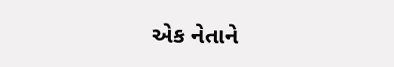એક નેતાને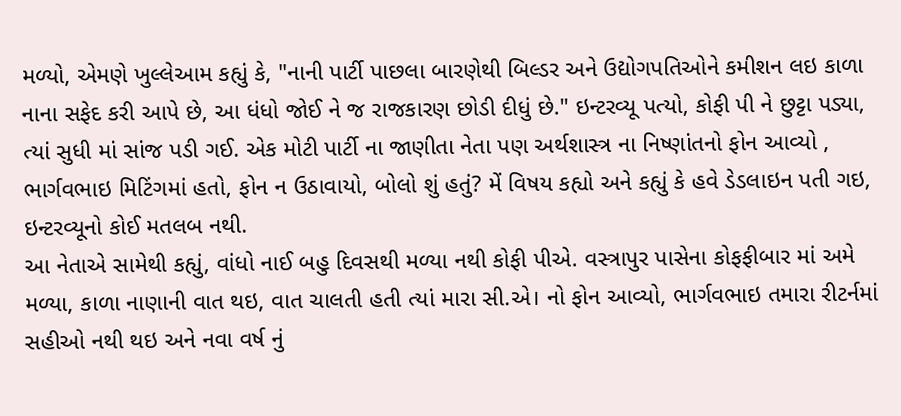મળ્યો, એમણે ખુલ્લેઆમ કહ્યું કે, "નાની પાર્ટી પાછલા બારણેથી બિલ્ડર અને ઉદ્યોગપતિઓને કમીશન લઇ કાળા નાના સફેદ કરી આપે છે, આ ધંધો જોઈ ને જ રાજકારણ છોડી દીધું છે." ઇન્ટરવ્યૂ પત્યો, કોફી પી ને છુટ્ટા પડ્યા, ત્યાં સુધી માં સાંજ પડી ગઈ. એક મોટી પાર્ટી ના જાણીતા નેતા પણ અર્થશાસ્ત્ર ના નિષ્ણાંતનો ફોન આવ્યો , ભાર્ગવભાઇ મિટિંગમાં હતો, ફોન ન ઉઠાવાયો, બોલો શું હતું? મેં વિષય કહ્યો અને કહ્યું કે હવે ડેડલાઇન પતી ગઇ, ઇન્ટરવ્યૂનો કોઈ મતલબ નથી.
આ નેતાએ સામેથી કહ્યું, વાંધો નાઈ બહુ દિવસથી મળ્યા નથી કોફી પીએ. વસ્ત્રાપુર પાસેના કોફફીબાર માં અમે મળ્યા, કાળા નાણાની વાત થઇ, વાત ચાલતી હતી ત્યાં મારા સી.એ। નો ફોન આવ્યો, ભાર્ગવભાઇ તમારા રીટર્નમાં સહીઓ નથી થઇ અને નવા વર્ષ નું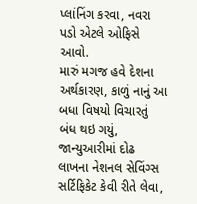પ્લાંનિંગ કરવા, નવરા પડો એટલે ઓફિસે આવો.
મારું મગજ હવે દેશના અર્થકારણ, કાળું નાનું આ બધા વિષયો વિચારતું બંધ થઇ ગયું, જાન્યુઆરીમાં દોઢ લાખના નેશનલ સેવિંગ્સ સર્ટિફિકેટ કેવી રીતે લેવા,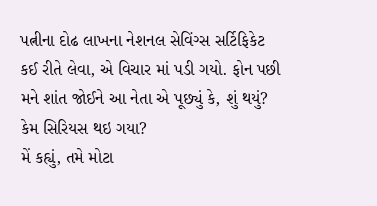પત્નીના દોઢ લાખના નેશનલ સેવિંગ્સ સર્ટિફિકેટ કઈ રીતે લેવા, એ વિચાર માં પડી ગયો. ફોન પછી મને શાંત જોઈને આ નેતા એ પૂછ્યું કે, શું થયું? કેમ સિરિયસ થઇ ગયા?
મેં કહ્યું, તમે મોટા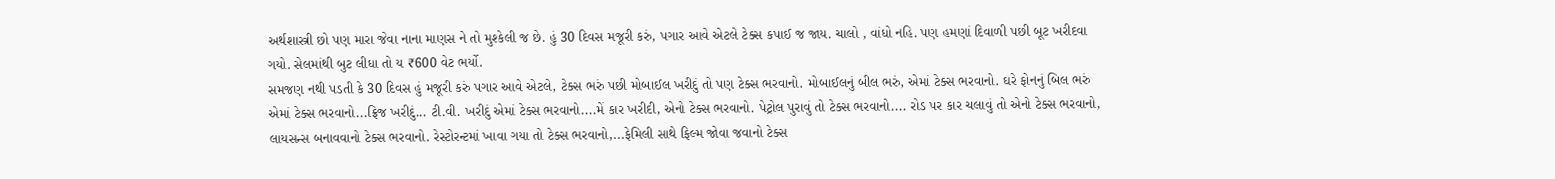અર્થશાસ્ત્રી છો પણ મારા જેવા નાના માણસ ને તો મુશ્કેલી જ છે. હું 30 દિવસ મજૂરી કરું, પગાર આવે એટલે ટેક્સ કપાઈ જ જાય. ચાલો , વાંધો નહિ. પણ હમણાં દિવાળી પછી બૂટ ખરીદવા ગયો. સેલમાંથી બુટ લીધા તો ય ₹600 વેટ ભર્યો.
સમજણ નથી પડતી કે 30 દિવસ હું મજૂરી કરું પગાર આવે એટલે, ટેક્સ ભરું પછી મોબાઈલ ખરીદું તો પણ ટેક્સ ભરવાનો. મોબાઈલનું બીલ ભરું, એમાં ટેક્સ ભરવાનો. ઘરે ફોનનું બિલ ભરું એમાં ટેક્સ ભરવાનો...ફ્રિજ ખરીદું... ટી.વી. ખરીદું એમાં ટેક્સ ભરવાનો....મેં કાર ખરીદી, એનો ટેક્સ ભરવાનો. પેટ્રોલ પુરાવું તો ટેક્સ ભરવાનો.... રોડ પર કાર ચલાવું તો એનો ટેક્સ ભરવાનો, લાયસન્સ બનાવવાનો ટેક્સ ભરવાનો. રેસ્ટોરન્ટમાં ખાવા ગયા તો ટેક્સ ભરવાનો,...ફેમિલી સાથે ફિલ્મ જોવા જવાનો ટેક્સ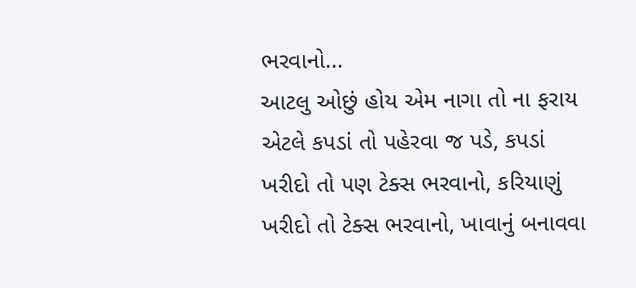ભરવાનો...
આટલુ ઓછું હોય એમ નાગા તો ના ફરાય એટલે કપડાં તો પહેરવા જ પડે, કપડાં ખરીદો તો પણ ટેક્સ ભરવાનો, કરિયાણું ખરીદો તો ટેક્સ ભરવાનો, ખાવાનું બનાવવા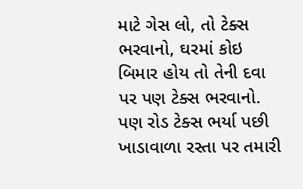માટે ગેસ લો, તો ટેક્સ ભરવાનો, ઘરમાં કોઇ બિમાર હોય તો તેની દવા પર પણ ટેક્સ ભરવાનો. પણ રોડ ટેક્સ ભર્યા પછી ખાડાવાળા રસ્તા પર તમારી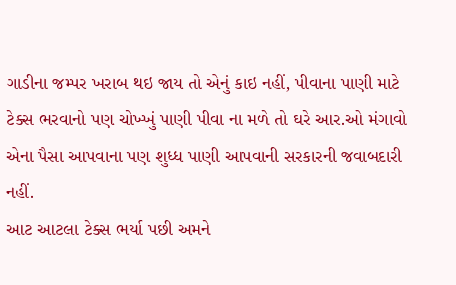ગાડીના જમ્પર ખરાબ થઇ જાય તો એનું કાઇ નહીં, પીવાના પાણી માટે ટેક્સ ભરવાનો પણ ચોખ્ખું પાણી પીવા ના મળે તો ઘરે આર.ઓ મંગાવો એના પૈસા આપવાના પણ શુધ્ધ પાણી આપવાની સરકારની જવાબદારી નહીં.
આટ આટલા ટેક્સ ભર્યા પછી અમને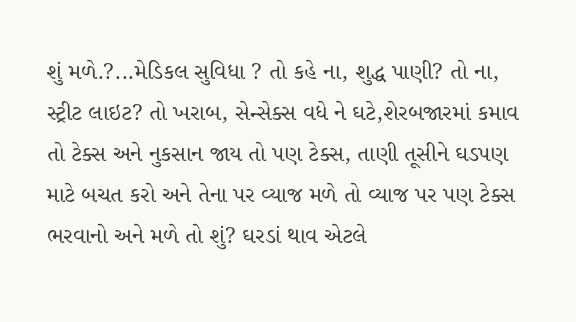શું મળે.?...મેડિકલ સુવિધા ? તો કહે ના, શુદ્ધ પાણી? તો ના, સ્ટ્રીટ લાઇટ? તો ખરાબ, સેન્સેક્સ વધે ને ઘટે,શેરબજારમાં કમાવ તો ટેક્સ અને નુકસાન જાય તો પણ ટેક્સ, તાણી તૂસીને ઘડપણ માટે બચત કરો અને તેના પર વ્યાજ મળે તો વ્યાજ પર પણ ટેક્સ ભરવાનો અને મળે તો શું? ઘરડાં થાવ એટલે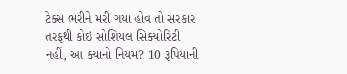ટેક્સ ભરીને મરી ગયા હોવ તો સરકાર તરફથી કોઇ સોશિયલ સિક્યોરિટી નહીં, આ ક્યાનો નિયમ? 10 રૂપિયાની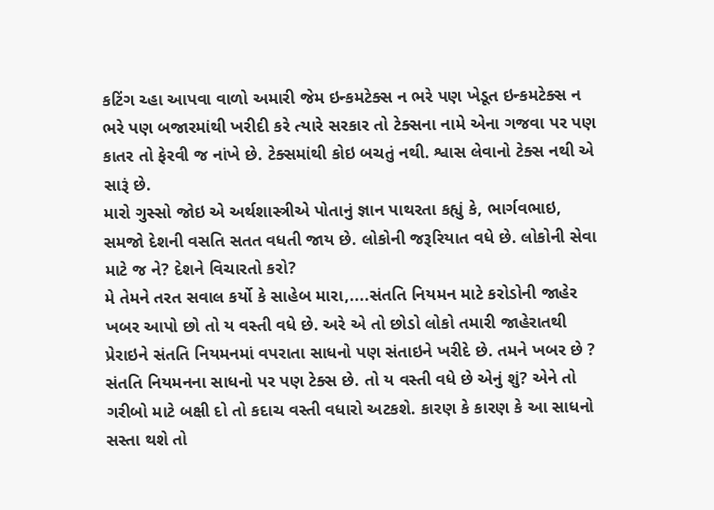કટિંગ ચ્હા આપવા વાળો અમારી જેમ ઇન્કમટેક્સ ન ભરે પણ ખેડૂત ઇન્કમટેક્સ ન ભરે પણ બજારમાંથી ખરીદી કરે ત્યારે સરકાર તો ટેક્સના નામે એના ગજવા પર પણ કાતર તો ફેરવી જ નાંખે છે. ટેક્સમાંથી કોઇ બચતું નથી. શ્વાસ લેવાનો ટેક્સ નથી એ સારૂં છે.
મારો ગુસ્સો જોઇ એ અર્થશાસ્ત્રીએ પોતાનું જ્ઞાન પાથરતા કહ્યું કે, ભાર્ગવભાઇ, સમજો દેશની વસતિ સતત વધતી જાય છે. લોકોની જરૂરિયાત વધે છે. લોકોની સેવા માટે જ ને? દેશને વિચારતો કરો?
મે તેમને તરત સવાલ કર્યો કે સાહેબ મારા,....સંતતિ નિયમન માટે કરોડોની જાહેર ખબર આપો છો તો ય વસ્તી વધે છે. અરે એ તો છોડો લોકો તમારી જાહેરાતથી પ્રેરાઇને સંતતિ નિયમનમાં વપરાતા સાધનો પણ સંતાઇને ખરીદે છે. તમને ખબર છે ? સંતતિ નિયમનના સાધનો પર પણ ટેક્સ છે. તો ય વસ્તી વધે છે એનું શું? એને તો ગરીબો માટે બક્ષી દો તો કદાચ વસ્તી વધારો અટકશે. કારણ કે કારણ કે આ સાધનો સસ્તા થશે તો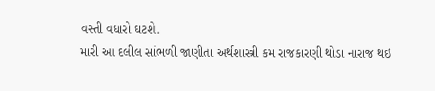વસ્તી વધારો ઘટશે.
મારી આ દલીલ સાંભળી જાણીતા અર્થશાસ્ત્રી કમ રાજકારણી થોડા નારાજ થઇ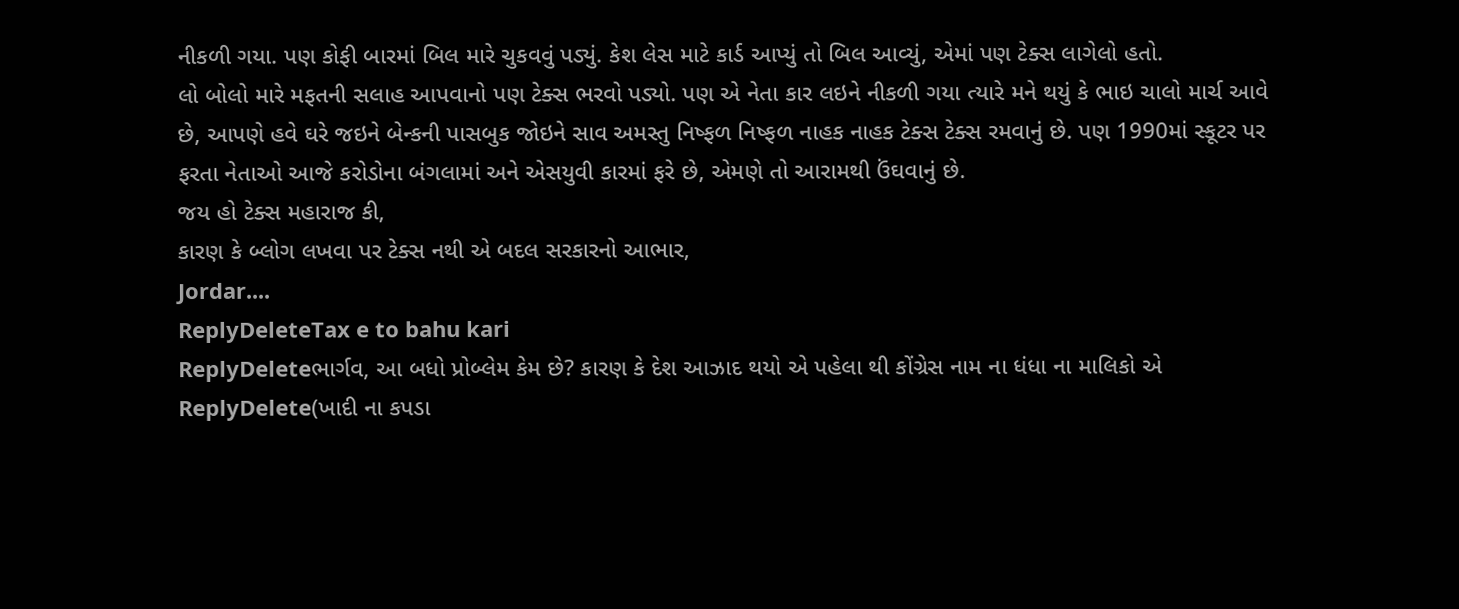નીકળી ગયા. પણ કોફી બારમાં બિલ મારે ચુકવવું પડ્યું. કેશ લેસ માટે કાર્ડ આપ્યું તો બિલ આવ્યું, એમાં પણ ટેક્સ લાગેલો હતો.
લો બોલો મારે મફતની સલાહ આપવાનો પણ ટેક્સ ભરવો પડ્યો. પણ એ નેતા કાર લઇને નીકળી ગયા ત્યારે મને થયું કે ભાઇ ચાલો માર્ચ આવે છે, આપણે હવે ઘરે જઇને બેન્કની પાસબુક જોઇને સાવ અમસ્તુ નિષ્ફળ નિષ્ફળ નાહક નાહક ટેક્સ ટેક્સ રમવાનું છે. પણ 1990માં સ્કૂટર પર ફરતા નેતાઓ આજે કરોડોના બંગલામાં અને એસયુવી કારમાં ફરે છે, એમણે તો આરામથી ઉંઘવાનું છે.
જય હો ટેક્સ મહારાજ કી,
કારણ કે બ્લોગ લખવા પર ટેક્સ નથી એ બદલ સરકારનો આભાર,
Jordar....
ReplyDeleteTax e to bahu kari
ReplyDeleteભાર્ગવ, આ બધો પ્રોબ્લેમ કેમ છે? કારણ કે દેશ આઝાદ થયો એ પહેલા થી કોંગ્રેસ નામ ના ધંધા ના માલિકો એ
ReplyDelete(ખાદી ના કપડા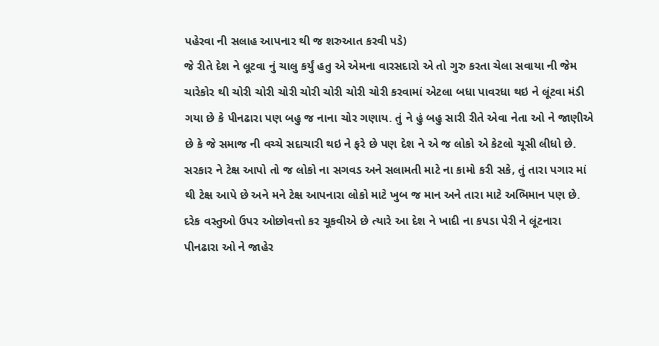પહેરવા ની સલાહ આપનાર થી જ શરુઆત કરવી પડે)
જે રીતે દેશ ને લૂટવા નું ચાલુ કર્યું હતુ એ એમના વારસદારો એ તો ગુરુ કરતા ચેલા સવાયા ની જેમ ચારેકોર થી ચોરી ચોરી ચોરી ચોરી ચોરી ચોરી ચોરી કરવામાં એટલા બધા પાવરધા થઇ ને લૂંટવા મંડી ગયા છે કે પીનઢારા પણ બહુ જ નાના ચોર ગણાય. તું ને હું બહુ સારી રીતે એવા નેતા ઓ ને જાણીએ છે કે જે સમાજ ની વચ્ચે સદાચારી થઇ ને ફરે છે પણ દેશ ને એ જ લોકો એ કેટલો ચૂસી લીધો છે.
સરકાર ને ટેક્ષ આપો તો જ લોકો ના સગવડ અને સલામતી માટે ના કામો કરી સકે, તું તારા પગાર માં થી ટેક્ષ આપે છે અને મને ટેક્ષ આપનારા લોકો માટે ખુબ જ માન અને તારા માટે અભિમાન પણ છે. દરેક વસ્તુઓ ઉપર ઓછોવત્તો કર ચૂકવીએ છે ત્યારે આ દેશ ને ખાદી ના કપડા પેરી ને લૂંટનારા પીનઢારા ઓ ને જાહેર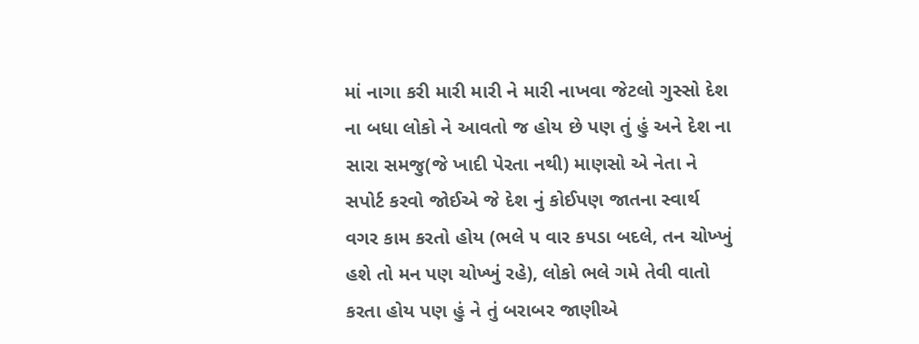માં નાગા કરી મારી મારી ને મારી નાખવા જેટલો ગુસ્સો દેશ ના બધા લોકો ને આવતો જ હોય છે પણ તું હું અને દેશ ના સારા સમજુ(જે ખાદી પેરતા નથી) માણસો એ નેતા ને સપોર્ટ કરવો જોઈએ જે દેશ નું કોઈપણ જાતના સ્વાર્થ વગર કામ કરતો હોય (ભલે ૫ વાર કપડા બદલે, તન ચોખ્ખું હશે તો મન પણ ચોખ્ખું રહે), લોકો ભલે ગમે તેવી વાતો કરતા હોય પણ હું ને તું બરાબર જાણીએ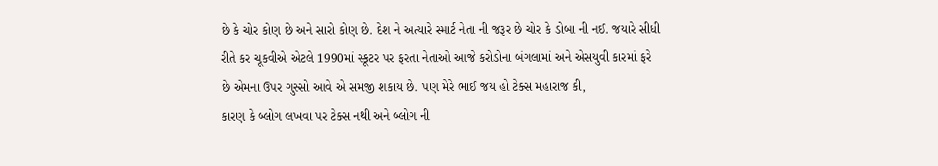છે કે ચોર કોણ છે અને સારો કોણ છે. દેશ ને અત્યારે સ્માર્ટ નેતા ની જરૂર છે ચોર કે ડોબા ની નઈ. જયારે સીધી રીતે કર ચૂકવીએ એટલે 1990માં સ્કૂટર પર ફરતા નેતાઓ આજે કરોડોના બંગલામાં અને એસયુવી કારમાં ફરે છે એમના ઉપર ગુસ્સો આવે એ સમજી શકાય છે. પણ મેરે ભાઈ જય હો ટેક્સ મહારાજ કી,
કારણ કે બ્લોગ લખવા પર ટેક્સ નથી અને બ્લોગ ની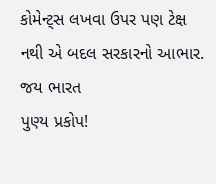કોમેન્ટ્સ લખવા ઉપર પણ ટેક્ષ નથી એ બદલ સરકારનો આભાર.
જય ભારત
પુણ્ય પ્રકોપ!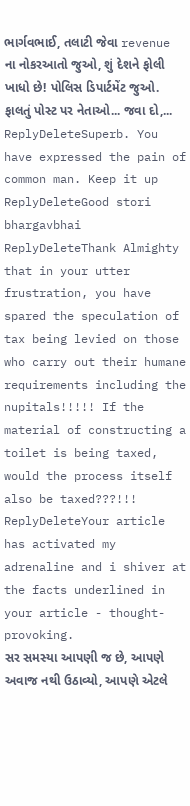ભાર્ગવભાઈ, તલાટી જેવા revenue ના નોકરઆતો જુઓ, શું દેશને ફોલી ખાધો છે! પોલિસ ડિપાર્ટમેંટ જુઓ. ફાલતું પોસ્ટ પર નેતાઓ... જવા દો,...
ReplyDeleteSuperb. You have expressed the pain of common man. Keep it up
ReplyDeleteGood stori bhargavbhai
ReplyDeleteThank Almighty that in your utter frustration, you have spared the speculation of tax being levied on those who carry out their humane requirements including the nupitals!!!!! If the material of constructing a toilet is being taxed, would the process itself also be taxed???!!!
ReplyDeleteYour article has activated my adrenaline and i shiver at the facts underlined in your article - thought-provoking.
સર સમસ્યા આપણી જ છે, આપણે અવાજ નથી ઉઠાવ્યો, આપણે એટલે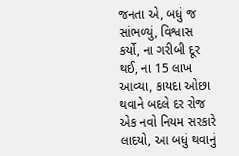જનતા એ, બધું જ સાંભળ્યું, વિશ્વાસ કર્યો, ના ગરીબી દૂર થઈ, ના 15 લાખ આવ્યા, કાયદા ઓછા થવાને બદલે દર રોજ એક નવો નિયમ સરકારે લાદયો, આ બધું થવાનું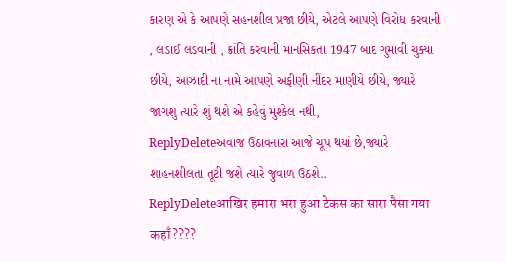કારણ એ કે આપણે સહનશીલ પ્રજા છીયે, એટલે આપણે વિરોધ કરવાની , લડાઈ લડવાની , ક્રાંતિ કરવાની માનસિકતા 1947 બાદ ગુમાવી ચુક્યા છીયે, આઝાદી ના નામે આપણે અફીણી નીંદર માણીયે છીયે, જ્યારે જાગશુ ત્યારે શું થશે એ કહેવું મુશ્કેલ નથી,
ReplyDeleteઅવાજ ઉઠાવનારા આજે ચૂપ થયાં છે,જ્યારે શાહનશીલતા તૂટી જશે ત્યારે જુવાળ ઉઠશે..
ReplyDeleteआखिर हमारा भरा हुआ टेकस का सारा पैसा गया कहाँ????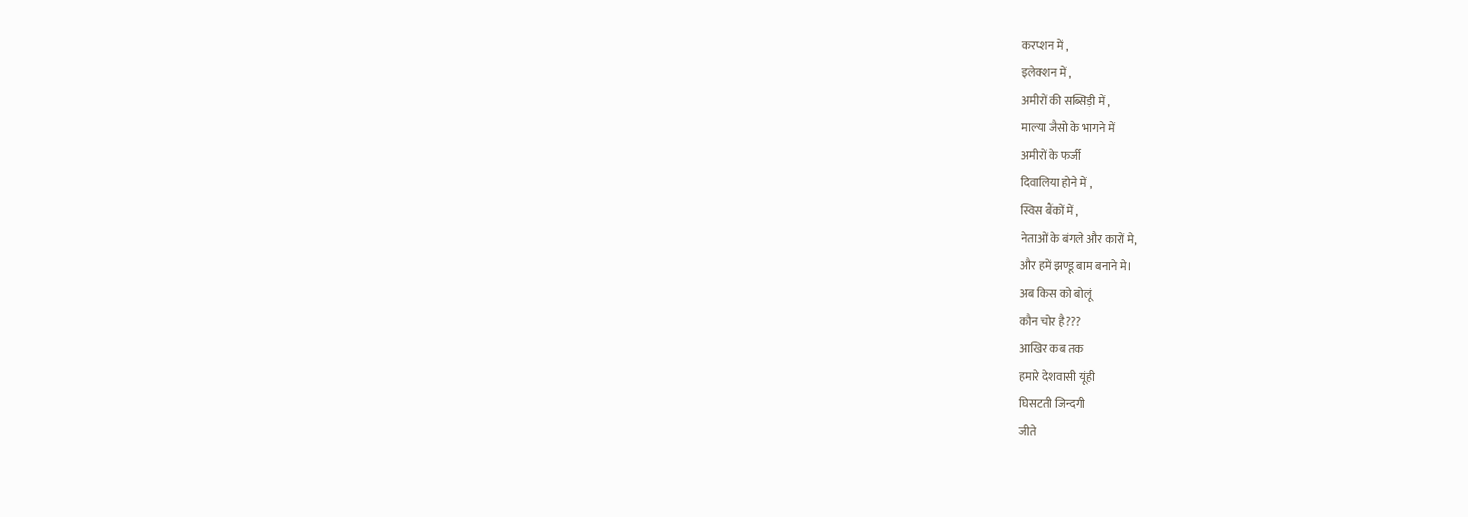करप्शन में ,
इलेक्शन में ,
अमीरों की सब्सिड़ी में ,
माल्या जैसो के भागने में
अमीरों के फर्जी
दिवालिया होने में ,
स्विस बैंकों में ,
नेताओं के बंगले और कारों मे,
और हमें झण्डू बाम बनाने मे।
अब किस को बोलूं
कौन चोर है???
आखिर कब तक
हमारे देशवासी यूंही
घिसटती जिन्दगी
जीते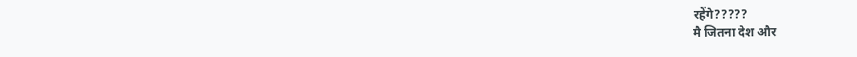रहेंगे?????
मै जितना देश और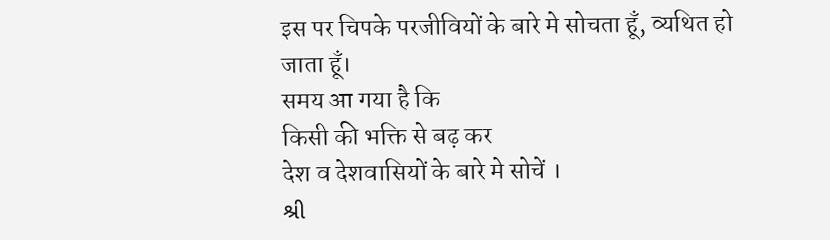इस पर चिपके परजीवियों के बारे मे सोचता हूँ, व्यथित हो जाता हूँ।
समय आ गया है कि
किसी की भक्ति से बढ़ कर
देश व देशवासियों के बारे मे सोचें ।
શ્રી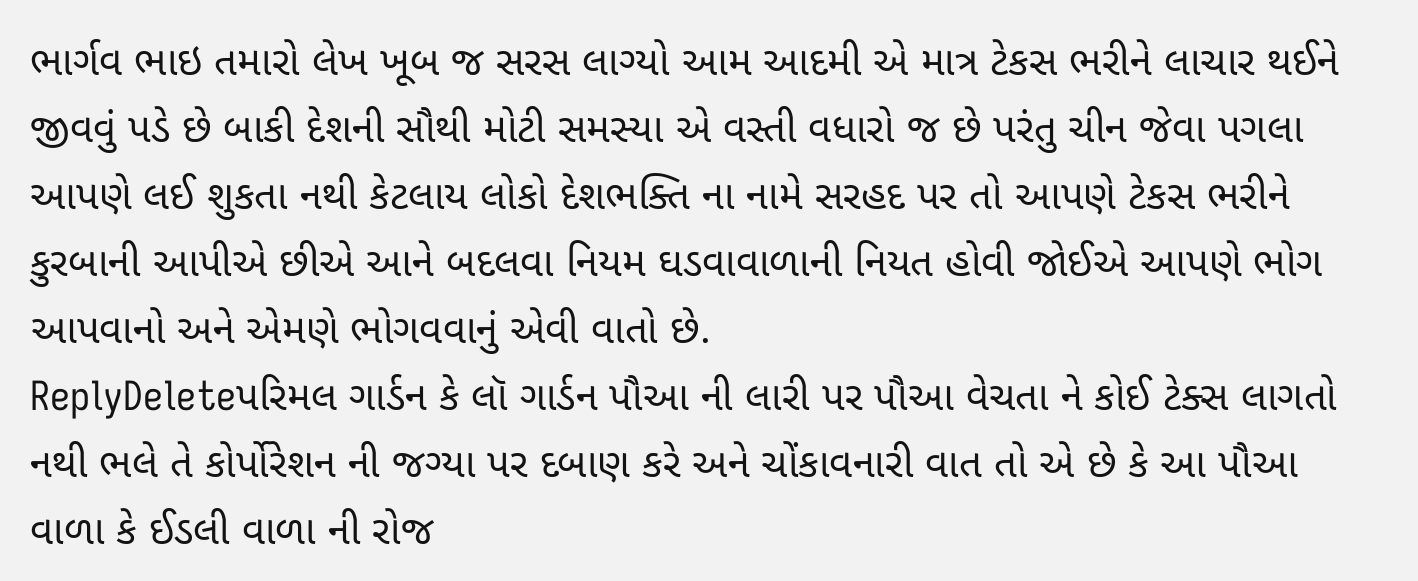ભાર્ગવ ભાઇ તમારો લેખ ખૂબ જ સરસ લાગ્યો આમ આદમી એ માત્ર ટેકસ ભરીને લાચાર થઈને જીવવું પડે છે બાકી દેશની સૌથી મોટી સમસ્યા એ વસ્તી વધારો જ છે પરંતુ ચીન જેવા પગલા આપણે લઈ શુકતા નથી કેટલાય લોકો દેશભક્તિ ના નામે સરહદ પર તો આપણે ટેકસ ભરીને કુરબાની આપીએ છીએ આને બદલવા નિયમ ઘડવાવાળાની નિયત હોવી જોઈએ આપણે ભોગ આપવાનો અને એમણે ભોગવવાનું એવી વાતો છે.
ReplyDeleteપરિમલ ગાર્ડન કે લૉ ગાર્ડન પૌઆ ની લારી પર પૌઆ વેચતા ને કોઈ ટેક્સ લાગતો નથી ભલે તે કોર્પોરેશન ની જગ્યા પર દબાણ કરે અને ચોંકાવનારી વાત તો એ છે કે આ પૌઆ વાળા કે ઈડલી વાળા ની રોજ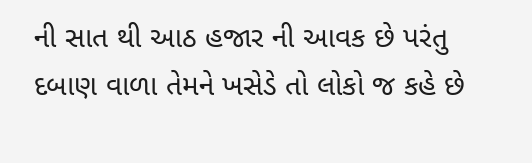ની સાત થી આઠ હજાર ની આવક છે પરંતુ દબાણ વાળા તેમને ખસેડે તો લોકો જ કહે છે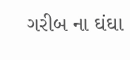ગરીબ ના ઘંઘા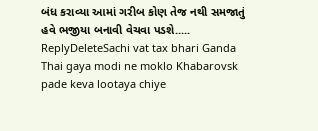બંધ કરાવ્યા આમાં ગરીબ કોણ તેજ નથી સમજાતું હવે ભજીયા બનાવી વેચવા પડશે.....
ReplyDeleteSachi vat tax bhari Ganda Thai gaya modi ne moklo Khabarovsk pade keva lootaya chiye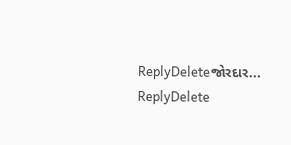ReplyDeleteજોરદાર...
ReplyDelete